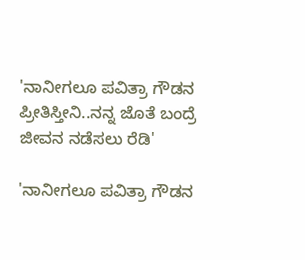'ನಾನೀಗಲೂ ಪವಿತ್ರಾ ಗೌಡನ ಪ್ರೀತಿಸ್ತೀನಿ..ನನ್ನ ಜೊತೆ ಬಂದ್ರೆ ಜೀವನ ನಡೆಸಲು ರೆಡಿ'

'ನಾನೀಗಲೂ ಪವಿತ್ರಾ ಗೌಡನ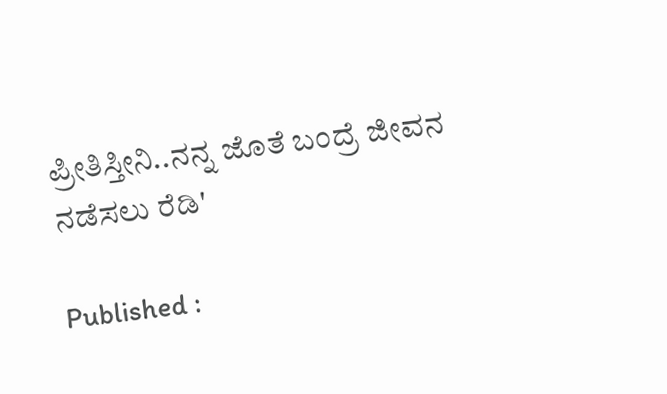ಪ್ರೀತಿಸ್ತೀನಿ..ನನ್ನ ಜೊತೆ ಬಂದ್ರೆ ಜೀವನ ನಡೆಸಲು ರೆಡಿ'

Published :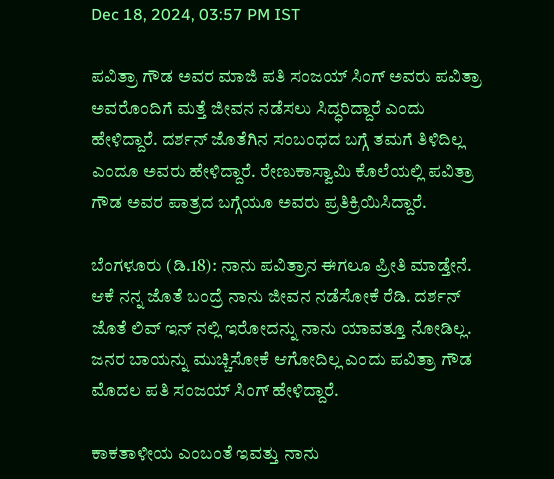Dec 18, 2024, 03:57 PM IST

ಪವಿತ್ರಾ ಗೌಡ ಅವರ ಮಾಜಿ ಪತಿ ಸಂಜಯ್ ಸಿಂಗ್ ಅವರು ಪವಿತ್ರಾ ಅವರೊಂದಿಗೆ ಮತ್ತೆ ಜೀವನ ನಡೆಸಲು ಸಿದ್ಧರಿದ್ದಾರೆ ಎಂದು ಹೇಳಿದ್ದಾರೆ. ದರ್ಶನ್ ಜೊತೆಗಿನ ಸಂಬಂಧದ ಬಗ್ಗೆ ತಮಗೆ ತಿಳಿದಿಲ್ಲ ಎಂದೂ ಅವರು ಹೇಳಿದ್ದಾರೆ. ರೇಣುಕಾಸ್ವಾಮಿ ಕೊಲೆಯಲ್ಲಿ ಪವಿತ್ರಾ ಗೌಡ ಅವರ ಪಾತ್ರದ ಬಗ್ಗೆಯೂ ಅವರು ಪ್ರತಿಕ್ರಿಯಿಸಿದ್ದಾರೆ.

ಬೆಂಗಳೂರು (ಡಿ.18): ನಾನು ಪವಿತ್ರಾನ ಈಗಲೂ ಪ್ರೀತಿ ಮಾಡ್ತೇನೆ. ಆಕೆ ನನ್ನ ಜೊತೆ ಬಂದ್ರೆ ನಾನು ಜೀವನ ನಡೆಸೋಕೆ ರೆಡಿ. ದರ್ಶನ್ ಜೊತೆ ಲಿವ್ ಇನ್ ನಲ್ಲಿ ಇರೋದನ್ನು ನಾನು ಯಾವತ್ತೂ ನೋಡಿಲ್ಲ. ಜನರ ಬಾಯನ್ನು ಮುಚ್ಚಿಸೋಕೆ ಆಗೋದಿಲ್ಲ ಎಂದು ಪವಿತ್ರಾ ಗೌಡ ಮೊದಲ ಪತಿ ಸಂಜಯ್‌ ಸಿಂಗ್‌ ಹೇಳಿದ್ದಾರೆ.

ಕಾಕತಾಳೀಯ ಎಂಬಂತೆ ಇವತ್ತು ನಾನು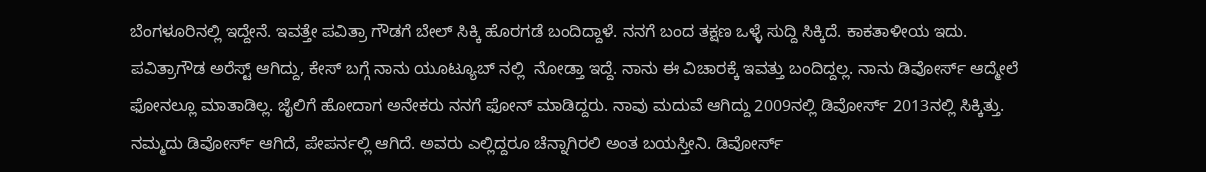ಬೆಂಗಳೂರಿನಲ್ಲಿ ಇದ್ದೇನೆ. ಇವತ್ತೇ ಪವಿತ್ರಾ ಗೌಡಗೆ ಬೇಲ್ ಸಿಕ್ಕಿ ಹೊರಗಡೆ ಬಂದಿದ್ದಾಳೆ. ನನಗೆ ಬಂದ ತಕ್ಷಣ ಒಳ್ಳೆ ಸುದ್ದಿ ಸಿಕ್ಕಿದೆ. ಕಾಕತಾಳೀಯ ಇದು. ಪವಿತ್ರಾಗೌಡ ಅರೆಸ್ಟ್ ಆಗಿದ್ದು, ಕೇಸ್ ಬಗ್ಗೆ ನಾನು ಯೂಟ್ಯೂಬ್ ನಲ್ಲಿ  ನೋಡ್ತಾ ಇದ್ದೆ. ನಾನು ಈ ವಿಚಾರಕ್ಕೆ ಇವತ್ತು ಬಂದಿದ್ದಲ್ಲ. ನಾನು ಡಿವೋರ್ಸ್ ಆದ್ಮೇಲೆ ಫೋನಲ್ಲೂ ಮಾತಾಡಿಲ್ಲ. ಜೈಲಿಗೆ ಹೋದಾಗ ಅನೇಕರು ನನಗೆ ಫೋನ್ ಮಾಡಿದ್ದರು. ನಾವು ಮದುವೆ ಆಗಿದ್ದು 2009ನಲ್ಲಿ ಡಿವೋರ್ಸ್ 2013ನಲ್ಲಿ ಸಿಕ್ಕಿತ್ತು. ನಮ್ಮದು ಡಿವೋರ್ಸ್ ಆಗಿದೆ, ಪೇಪರ್ನಲ್ಲಿ ಆಗಿದೆ. ಅವರು ಎಲ್ಲಿದ್ದರೂ ಚೆನ್ನಾಗಿರಲಿ ಅಂತ ಬಯಸ್ತೀನಿ. ಡಿವೋರ್ಸ್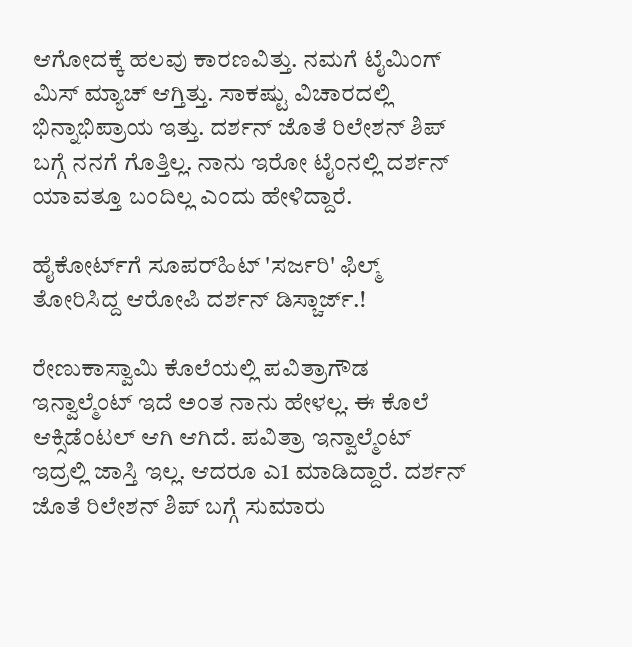ಆಗೋದಕ್ಕೆ ಹಲವು ಕಾರಣವಿತ್ತು. ನಮಗೆ ಟೈಮಿಂಗ್ ಮಿಸ್ ಮ್ಯಾಚ್ ಆಗ್ತಿತ್ತು. ಸಾಕಷ್ಟು ವಿಚಾರದಲ್ಲಿ ಭಿನ್ನಾಭಿಪ್ರಾಯ ಇತ್ತು. ದರ್ಶನ್ ಜೊತೆ ರಿಲೇಶನ್ ಶಿಪ್  ಬಗ್ಗೆ ನನಗೆ ಗೊತ್ತಿಲ್ಲ. ನಾನು ಇರೋ ಟೈಂನಲ್ಲಿ ದರ್ಶನ್ ಯಾವತ್ತೂ ಬಂದಿಲ್ಲ ಎಂದು ಹೇಳಿದ್ದಾರೆ.

ಹೈಕೋರ್ಟ್‌ಗೆ ಸೂಪರ್‌ಹಿಟ್‌ 'ಸರ್ಜರಿ' ಫಿಲ್ಮ್‌ ತೋರಿಸಿದ್ದ ಆರೋಪಿ ದರ್ಶನ್‌ ಡಿಸ್ಚಾರ್ಜ್.!

ರೇಣುಕಾಸ್ವಾಮಿ ಕೊಲೆಯಲ್ಲಿ ಪವಿತ್ರಾಗೌಡ ಇನ್ವಾಲ್ಮೆಂಟ್ ಇದೆ ಅಂತ ನಾನು ಹೇಳಲ್ಲ. ಈ ಕೊಲೆ ಆಕ್ಸಿಡೆಂಟಲ್ ಆಗಿ ಆಗಿದೆ. ಪವಿತ್ರಾ ಇನ್ವಾಲ್ಮೆಂಟ್ ಇದ್ರಲ್ಲಿ ಜಾಸ್ತಿ ಇಲ್ಲ. ಆದರೂ ಎ1 ಮಾಡಿದ್ದಾರೆ. ದರ್ಶನ್ ಜೊತೆ ರಿಲೇಶನ್ ಶಿಪ್ ಬಗ್ಗೆ ಸುಮಾರು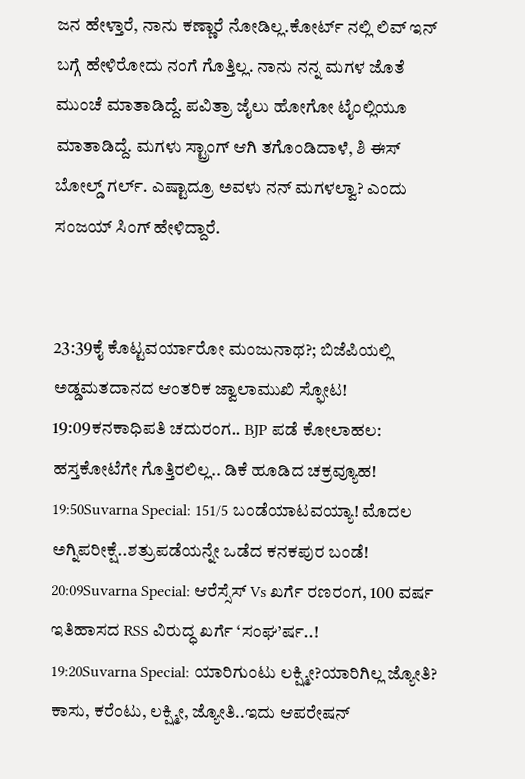ಜನ ಹೇಳ್ತಾರೆ, ನಾನು ಕಣ್ಣಾರೆ ನೋಡಿಲ್ಲ.ಕೋರ್ಟ್ ನಲ್ಲಿ ಲಿವ್ ಇನ್ ಬಗ್ಗೆ ಹೇಳಿರೋದು ನಂಗೆ ಗೊತ್ತಿಲ್ಲ. ನಾನು ನನ್ನ ಮಗಳ ಜೊತೆ ಮುಂಚೆ ಮಾತಾಡಿದ್ದೆ. ಪವಿತ್ರಾ ಜೈಲು ಹೋಗೋ ಟೈಂಲ್ಲಿಯೂ ಮಾತಾಡಿದ್ದೆ. ಮಗಳು ಸ್ಟ್ರಾಂಗ್ ಆಗಿ ತಗೊಂಡಿದಾಳೆ, ಶಿ ಈಸ್ ಬೋಲ್ಡ್ ಗರ್ಲ್. ಎಷ್ಟಾದ್ರೂ ಅವಳು ನನ್ ಮಗಳಲ್ವಾ? ಎಂದು ಸಂಜಯ್‌ ಸಿಂಗ್‌ ಹೇಳಿದ್ದಾರೆ.


23:39ಕೈ ಕೊಟ್ಟವರ್ಯಾರೋ ಮಂಜುನಾಥ?; ಬಿಜೆಪಿಯಲ್ಲಿ ಅಡ್ಡಮತದಾನದ ಆಂತರಿಕ ಜ್ವಾಲಾಮುಖಿ ಸ್ಫೋಟ!
19:09ಕನಕಾಧಿಪತಿ ಚದುರಂಗ.. BJP ಪಡೆ ಕೋಲಾಹಲ: ಹಸ್ತಕೋಟೆಗೇ ಗೊತ್ತಿರಲಿಲ್ಲ.. ಡಿಕೆ ಹೂಡಿದ ಚಕ್ರವ್ಯೂಹ!
19:50Suvarna Special: 151/5 ಬಂಡೆಯಾಟವಯ್ಯಾ! ಮೊದಲ ಅಗ್ನಿಪರೀಕ್ಷೆ..ಶತ್ರುಪಡೆಯನ್ನೇ ಒಡೆದ ಕನಕಪುರ ಬಂಡೆ!
20:09Suvarna Special: ಆರೆಸ್ಸೆಸ್ Vs ಖರ್ಗೆ ರಣರಂಗ, 100 ವರ್ಷ ಇತಿಹಾಸದ RSS ವಿರುದ್ಧ ಖರ್ಗೆ ‘ಸಂಘ’ರ್ಷ..!
19:20Suvarna Special: ಯಾರಿಗುಂಟು ಲಕ್ಷ್ಮೀ?ಯಾರಿಗಿಲ್ಲ ಜ್ಯೋತಿ? ಕಾಸು, ಕರೆಂಟು, ಲಕ್ಷ್ಮೀ, ಜ್ಯೋತಿ..ಇದು ಆಪರೇಷನ್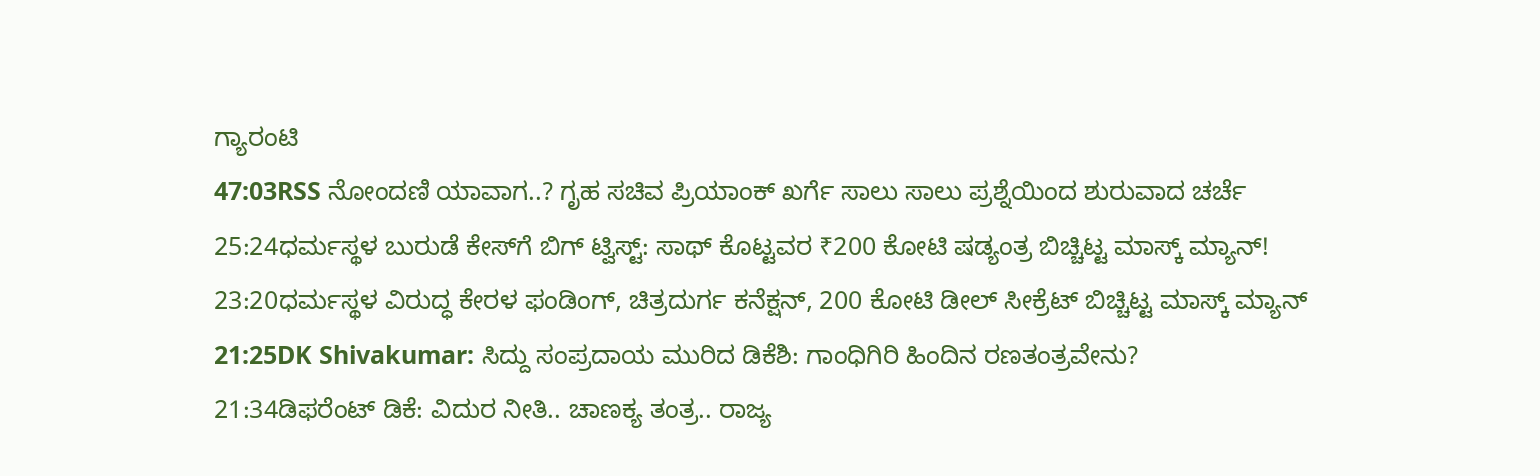ಗ್ಯಾರಂಟಿ
47:03RSS ನೋಂದಣಿ ಯಾವಾಗ..? ಗೃಹ ಸಚಿವ ಪ್ರಿಯಾಂಕ್ ಖರ್ಗೆ ಸಾಲು ಸಾಲು ಪ್ರಶ್ನೆಯಿಂದ ಶುರುವಾದ ಚರ್ಚೆ
25:24ಧರ್ಮಸ್ಥಳ ಬುರುಡೆ ಕೇಸ್‌ಗೆ ಬಿಗ್ ಟ್ವಿಸ್ಟ್: ಸಾಥ್ ಕೊಟ್ಟವರ ₹200 ಕೋಟಿ ಷಡ್ಯಂತ್ರ ಬಿಚ್ಚಿಟ್ಟ ಮಾಸ್ಕ್‌ ಮ್ಯಾನ್!
23:20ಧರ್ಮಸ್ಥಳ ವಿರುದ್ಧ ಕೇರಳ ಫಂಡಿಂಗ್, ಚಿತ್ರದುರ್ಗ ಕನೆಕ್ಷನ್, 200 ಕೋಟಿ ಡೀಲ್ ಸೀಕ್ರೆಟ್ ಬಿಚ್ಚಿಟ್ಟ ಮಾಸ್ಕ್ ಮ್ಯಾನ್
21:25DK Shivakumar: ಸಿದ್ದು ಸಂಪ್ರದಾಯ ಮುರಿದ ಡಿಕೆಶಿ: ಗಾಂಧಿಗಿರಿ ಹಿಂದಿನ ರಣತಂತ್ರವೇನು?
21:34ಡಿಫರೆಂಟ್ ಡಿಕೆ: ವಿದುರ ನೀತಿ.. ಚಾಣಕ್ಯ ತಂತ್ರ.. ರಾಜ್ಯ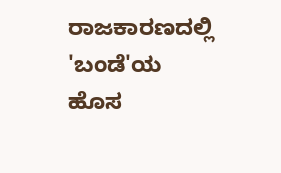ರಾಜಕಾರಣದಲ್ಲಿ 'ಬಂಡೆ'ಯ ಹೊಸ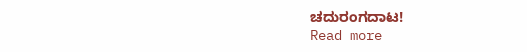ಚದುರಂಗದಾಟ!
Read more